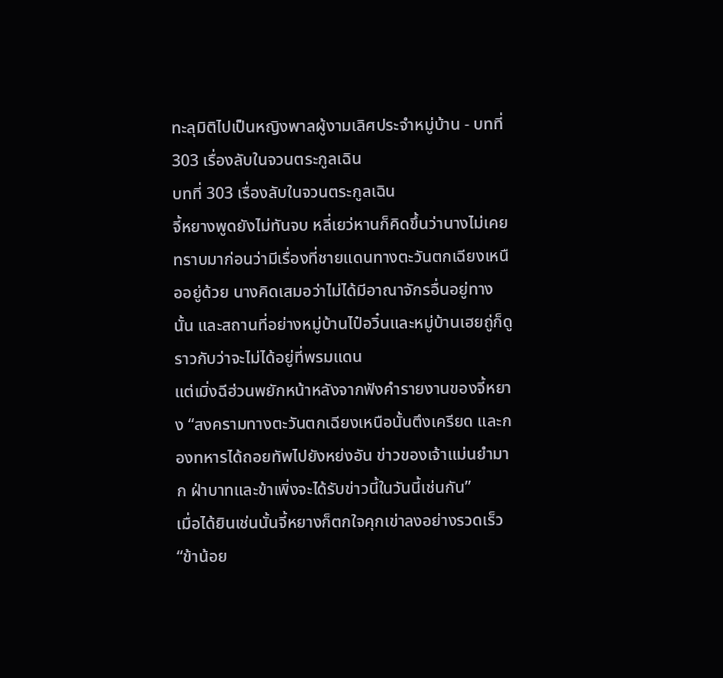ทะลุมิติไปเป็นหญิงพาลผู้งามเลิศประจำหมู่บ้าน - บทที่ 303 เรื่องลับในจวนตระกูลเฉิน
บทที่ 303 เรื่องลับในจวนตระกูลเฉิน
จี้หยางพูดยังไม่ทันจบ หลี่เยว่หานก็คิดขึ้นว่านางไม่เคยทราบมาก่อนว่ามีเรื่องที่ชายแดนทางตะวันตกเฉียงเหนืออยู่ด้วย นางคิดเสมอว่าไม่ได้มีอาณาจักรอื่นอยู่ทางนั้น และสถานที่อย่างหมู่บ้านไป๋อวิ๋นและหมู่บ้านเฮยถู่ก็ดูราวกับว่าจะไม่ได้อยู่ที่พรมแดน
แต่เมิ่งฉีฮ่วนพยักหน้าหลังจากฟังคำรายงานของจี้หยาง “สงครามทางตะวันตกเฉียงเหนือนั้นตึงเครียด และกองทหารได้ถอยทัพไปยังหย่งอัน ข่าวของเจ้าแม่นยำมาก ฝ่าบาทและข้าเพิ่งจะได้รับข่าวนี้ในวันนี้เช่นกัน”
เมื่อได้ยินเช่นนั้นจี้หยางก็ตกใจคุกเข่าลงอย่างรวดเร็ว “ข้าน้อย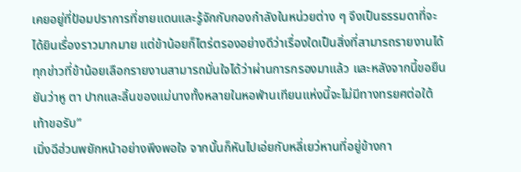เคยอยู่ที่ป้อมปราการที่ชายแดนและรู้จักกับกองกำลังในหน่วยต่าง ๆ จึงเป็นธรรมดาที่จะได้ยินเรื่องราวมากมาย แต่ข้าน้อยก็ไตร่ตรองอย่างดีว่าเรื่องใดเป็นสิ่งที่สามารถรายงานได้ ทุกข่าวที่ข้าน้อยเลือกรายงานสามารถมั่นใจได้ว่าผ่านการกรองมาแล้ว และหลังจากนี้ขอยืนยันว่าหู ตา ปากและลิ้นของแม่นางทั้งหลายในหอฟ่านเทียนแห่งนี้จะไม่มีทางทรยศต่อใต้เท้าขอรับ”
เมิ่งฉีฮ่วนพยักหน้าอย่างพึงพอใจ จากนั้นก็หันไปเอ่ยกับหลี่เยว่หานที่อยู่ข้างกา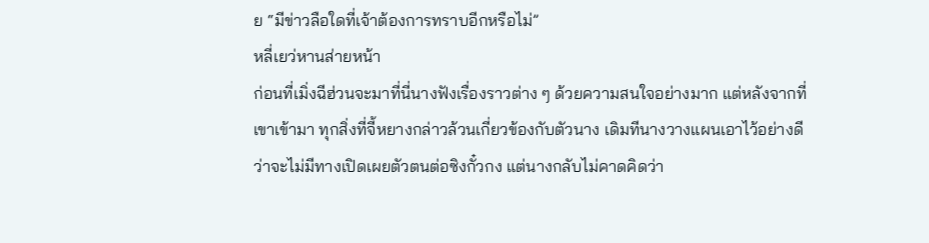ย “มีข่าวลือใดที่เจ้าต้องการทราบอีกหรือไม่”
หลี่เยว่หานส่ายหน้า
ก่อนที่เมิ่งฉีฮ่วนจะมาที่นี่นางฟังเรื่องราวต่าง ๆ ด้วยความสนใจอย่างมาก แต่หลังจากที่เขาเข้ามา ทุกสิ่งที่จี้หยางกล่าวล้วนเกี่ยวข้องกับตัวนาง เดิมทีนางวางแผนเอาไว้อย่างดีว่าจะไม่มีทางเปิดเผยตัวตนต่อซิงกั๋วกง แต่นางกลับไม่คาดคิดว่า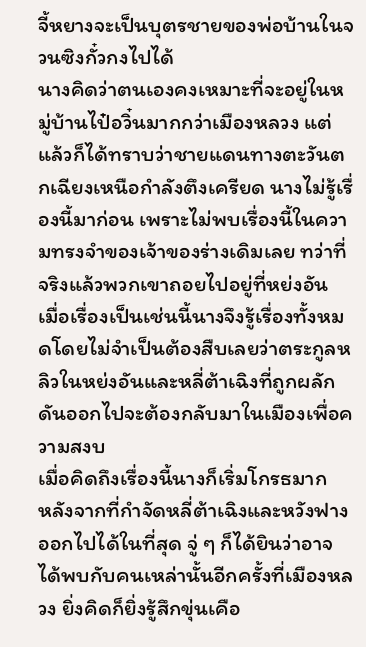จี้หยางจะเป็นบุตรชายของพ่อบ้านในจวนซิงกั๋วกงไปได้
นางคิดว่าตนเองคงเหมาะที่จะอยู่ในหมู่บ้านไป๋อวิ๋นมากกว่าเมืองหลวง แต่แล้วก็ได้ทราบว่าชายแดนทางตะวันตกเฉียงเหนือกำลังตึงเครียด นางไม่รู้เรื่องนี้มาก่อน เพราะไม่พบเรื่องนี้ในความทรงจำของเจ้าของร่างเดิมเลย ทว่าที่จริงแล้วพวกเขาถอยไปอยู่ที่หย่งอัน
เมื่อเรื่องเป็นเช่นนี้นางจึงรู้เรื่องทั้งหมดโดยไม่จำเป็นต้องสืบเลยว่าตระกูลหลิวในหย่งอันและหลี่ต้าเฉิงที่ถูกผลักดันออกไปจะต้องกลับมาในเมืองเพื่อความสงบ
เมื่อคิดถึงเรื่องนี้นางก็เริ่มโกรธมาก
หลังจากที่กำจัดหลี่ต้าเฉิงและหวังฟางออกไปได้ในที่สุด จู่ ๆ ก็ได้ยินว่าอาจได้พบกับคนเหล่านั้นอีกครั้งที่เมืองหลวง ยิ่งคิดก็ยิ่งรู้สึกขุ่นเคือ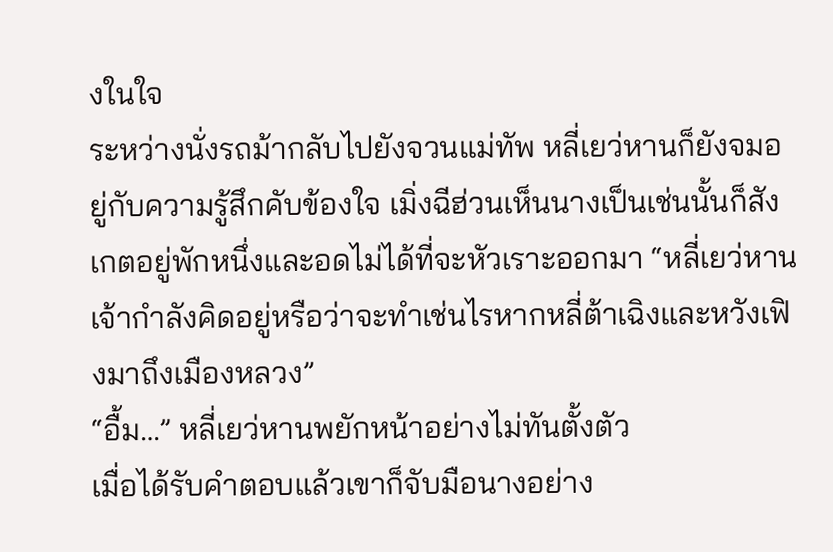งในใจ
ระหว่างนั่งรถม้ากลับไปยังจวนแม่ทัพ หลี่เยว่หานก็ยังจมอยู่กับความรู้สึกคับข้องใจ เมิ่งฉีฮ่วนเห็นนางเป็นเช่นนั้นก็สังเกตอยู่พักหนึ่งและอดไม่ได้ที่จะหัวเราะออกมา “หลี่เยว่หาน เจ้ากำลังคิดอยู่หรือว่าจะทำเช่นไรหากหลี่ต้าเฉิงและหวังเฟิงมาถึงเมืองหลวง”
“อื้ม…” หลี่เยว่หานพยักหน้าอย่างไม่ทันตั้งตัว
เมื่อได้รับคำตอบแล้วเขาก็จับมือนางอย่าง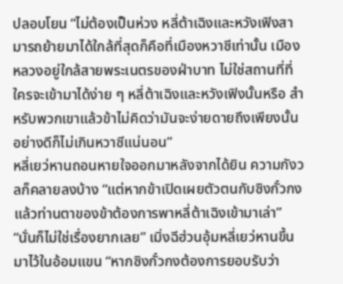ปลอบโยน “ไม่ต้องเป็นห่วง หลี่ต้าเฉิงและหวังเฟิงสามารถย้ายมาได้ใกล้ที่สุดก็คือที่เมืองหวาซีเท่านั้น เมืองหลวงอยู่ใกล้สายพระเนตรของฝ่าบาท ไม่ใช่สถานที่ที่ใครจะเข้ามาได้ง่าย ๆ หลี่ต้าเฉิงและหวังเฟิงนั้นหรือ สำหรับพวกเขาแล้วข้าไม่คิดว่ามันจะง่ายดายถึงเพียงนั้น อย่างดีก็ไม่เกินหวาซีแน่นอน”
หลี่เยว่หานถอนหายใจออกมาหลังจากได้ยิน ความกังวลก็คลายลงบ้าง “แต่หากข้าเปิดเผยตัวตนกับซิงกั๋วกง แล้วท่านตาของข้าต้องการพาหลี่ต้าเฉิงเข้ามาเล่า”
“นั่นก็ไม่ใช่เรื่องยากเลย” เมิ่งฉีฮ่วนอุ้มหลี่เยว่หานขึ้นมาไว้ในอ้อมแขน “หากซิงกั๋วกงต้องการยอบรับว่า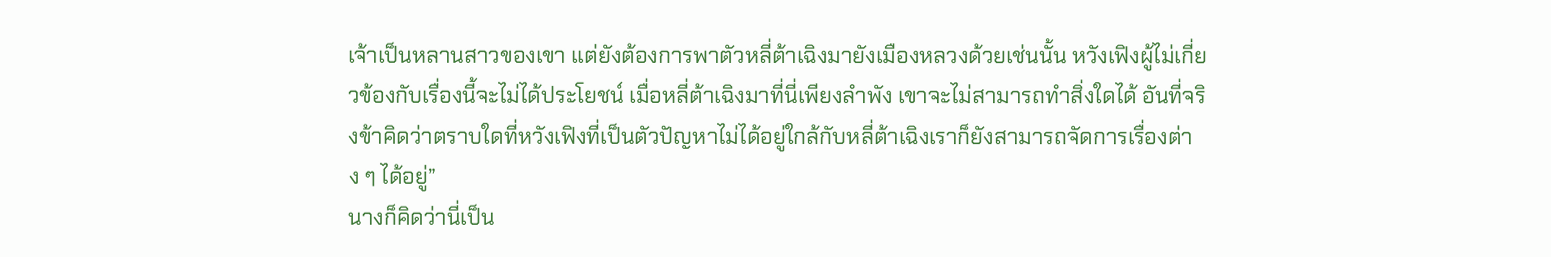เจ้าเป็นหลานสาวของเขา แต่ยังต้องการพาตัวหลี่ต้าเฉิงมายังเมืองหลวงด้วยเช่นนั้น หวังเฟิงผู้ไม่เกี่ยวข้องกับเรื่องนี้จะไม่ได้ประโยชน์ เมื่อหลี่ต้าเฉิงมาที่นี่เพียงลำพัง เขาจะไม่สามารถทำสิ่งใดได้ อันที่จริงข้าคิดว่าตราบใดที่หวังเฟิงที่เป็นตัวปัญหาไม่ได้อยู่ใกล้กับหลี่ต้าเฉิงเราก็ยังสามารถจัดการเรื่องต่าง ๆ ได้อยู่”
นางก็คิดว่านี่เป็น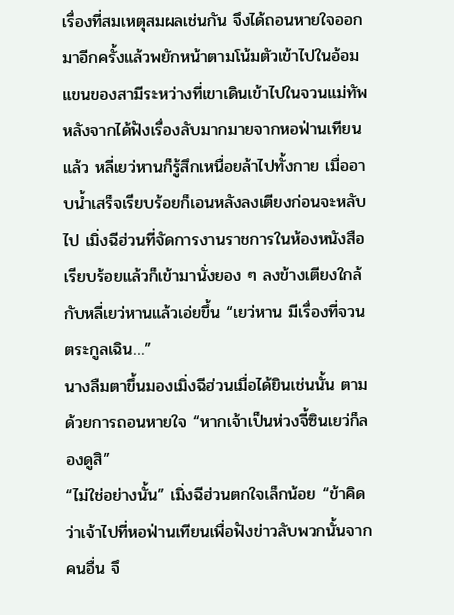เรื่องที่สมเหตุสมผลเช่นกัน จึงได้ถอนหายใจออกมาอีกครั้งแล้วพยักหน้าตามโน้มตัวเข้าไปในอ้อมแขนของสามีระหว่างที่เขาเดินเข้าไปในจวนแม่ทัพ
หลังจากได้ฟังเรื่องลับมากมายจากหอฟ่านเทียนแล้ว หลี่เยว่หานก็รู้สึกเหนื่อยล้าไปทั้งกาย เมื่ออาบน้ำเสร็จเรียบร้อยก็เอนหลังลงเตียงก่อนจะหลับไป เมิ่งฉีฮ่วนที่จัดการงานราชการในห้องหนังสือเรียบร้อยแล้วก็เข้ามานั่งยอง ๆ ลงข้างเตียงใกล้กับหลี่เยว่หานแล้วเอ่ยขึ้น “เยว่หาน มีเรื่องที่จวนตระกูลเฉิน…”
นางลืมตาขึ้นมองเมิ่งฉีฮ่วนเมื่อได้ยินเช่นนั้น ตามด้วยการถอนหายใจ “หากเจ้าเป็นห่วงจี้ซินเยว่ก็ลองดูสิ”
“ไม่ใช่อย่างนั้น” เมิ่งฉีฮ่วนตกใจเล็กน้อย “ข้าคิดว่าเจ้าไปที่หอฟ่านเทียนเพื่อฟังข่าวลับพวกนั้นจากคนอื่น จึ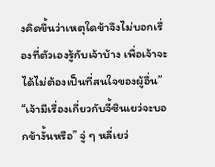งคิดขึ้นว่าเหตุใดข้าจึงไม่บอกเรื่องที่ตัวเองรู้กับเจ้าบ้าง เพื่อเจ้าจะได้ไม่ต้องเป็นที่สนใจของผู้อื่น”
“เจ้ามีเรื่องเกี่ยวกับจี้ซินเยว่จะบอกข้างั้นหรือ” จู่ ๆ หลี่เยว่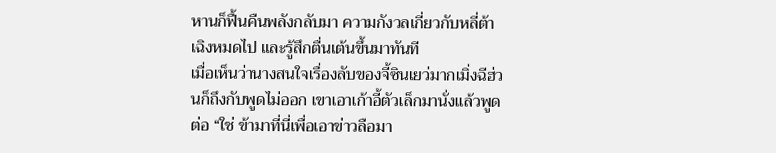หานก็ฟื้นคืนพลังกลับมา ความกังวลเกี่ยวกับหลี่ต้าเฉิงหมดไป และรู้สึกตื่นเต้นขึ้นมาทันที
เมื่อเห็นว่านางสนใจเรื่องลับของจี้ซินเยว่มากเมิ่งฉีฮ่วนก็ถึงกับพูดไม่ออก เขาเอาเก้าอี้ตัวเล็กมานั่งแล้วพูดต่อ “ใช่ ข้ามาที่นี่เพื่อเอาข่าวลือมา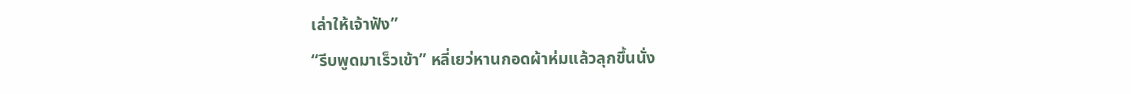เล่าให้เจ้าฟัง”
“รีบพูดมาเร็วเข้า” หลี่เยว่หานกอดผ้าห่มแล้วลุกขึ้นนั่ง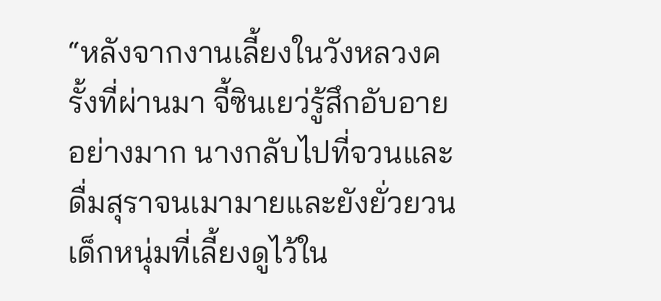“หลังจากงานเลี้ยงในวังหลวงครั้งที่ผ่านมา จี้ซินเยว่รู้สึกอับอายอย่างมาก นางกลับไปที่จวนและดื่มสุราจนเมามายและยังยั่วยวนเด็กหนุ่มที่เลี้ยงดูไว้ใน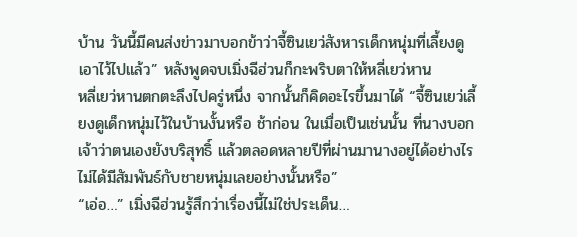บ้าน วันนี้มีคนส่งข่าวมาบอกข้าว่าจี้ซินเยว่สังหารเด็กหนุ่มที่เลี้ยงดูเอาไว้ไปแล้ว” หลังพูดจบเมิ่งฉีฮ่วนก็กะพริบตาให้หลี่เยว่หาน
หลี่เยว่หานตกตะลึงไปครู่หนึ่ง จากนั้นก็คิดอะไรขึ้นมาได้ “จี้ซินเยว่เลี้ยงดูเด็กหนุ่มไว้ในบ้านงั้นหรือ ช้าก่อน ในเมื่อเป็นเช่นนั้น ที่นางบอกเจ้าว่าตนเองยังบริสุทธิ์ แล้วตลอดหลายปีที่ผ่านมานางอยู่ได้อย่างไร ไม่ได้มีสัมพันธ์กับชายหนุ่มเลยอย่างนั้นหรือ”
“เอ่อ…” เมิ่งฉีฮ่วนรู้สึกว่าเรื่องนี้ไม่ใช่ประเด็น…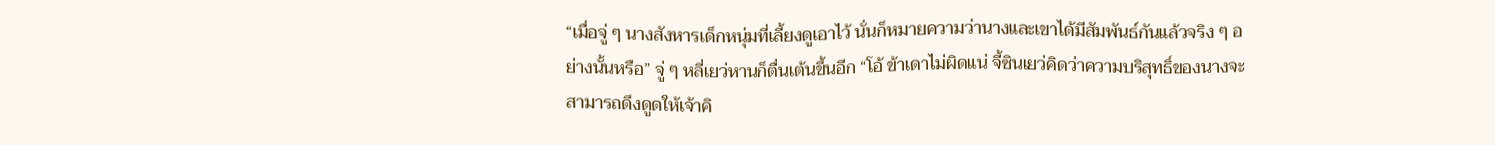“เมื่อจู่ ๆ นางสังหารเด็กหนุ่มที่เลี้ยงดูเอาไว้ นั่นก็หมายความว่านางและเขาได้มีสัมพันธ์กันแล้วจริง ๆ อย่างนั้นหรือ” จู่ ๆ หลี่เยว่หานก็ตื่นเต้นขึ้นอีก “โอ้ ข้าเดาไม่ผิดแน่ จี้ซินเยว่คิดว่าความบริสุทธิ์ของนางจะสามารถดึงดูดให้เจ้าคิ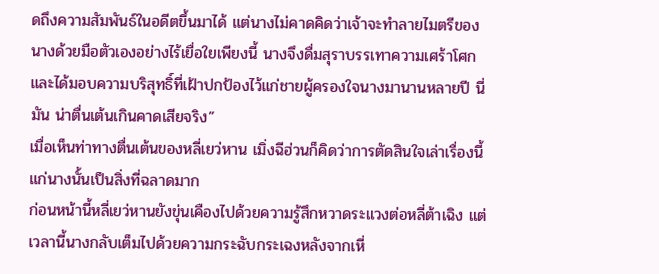ดถึงความสัมพันธ์ในอดีตขึ้นมาได้ แต่นางไม่คาดคิดว่าเจ้าจะทำลายไมตรีของนางด้วยมือตัวเองอย่างไร้เยื่อใยเพียงนี้ นางจึงดื่มสุราบรรเทาความเศร้าโศก และได้มอบความบริสุทธิ์ที่เฝ้าปกป้องไว้แก่ชายผู้ครองใจนางมานานหลายปี นี่มัน น่าตื่นเต้นเกินคาดเสียจริง”
เมื่อเห็นท่าทางตื่นเต้นของหลี่เยว่หาน เมิ่งฉีฮ่วนก็คิดว่าการตัดสินใจเล่าเรื่องนี้แก่นางนั้นเป็นสิ่งที่ฉลาดมาก
ก่อนหน้านี้หลี่เยว่หานยังขุ่นเคืองไปด้วยความรู้สึกหวาดระแวงต่อหลี่ต้าเฉิง แต่เวลานี้นางกลับเต็มไปด้วยความกระฉับกระเฉงหลังจากเหี่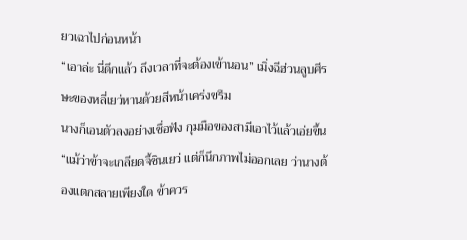ยวเฉาไปก่อนหน้า
“เอาล่ะ นี่ดึกแล้ว ถึงเวลาที่จะต้องเข้านอน” เมิ่งฉีฮ่วนลูบศีรษะของหลี่เยว่หานด้วยสีหน้าเคร่งขรึม
นางก็เอนตัวลงอย่างเชื่อฟัง กุมมือของสามีเอาไว้แล้วเอ่ยขึ้น “แม้ว่าข้าจะเกลียดจี้ซินเยว่ แต่ก็นึกภาพไม่ออกเลย ว่านางต้องแตกสลายเพียงใด ข้าควร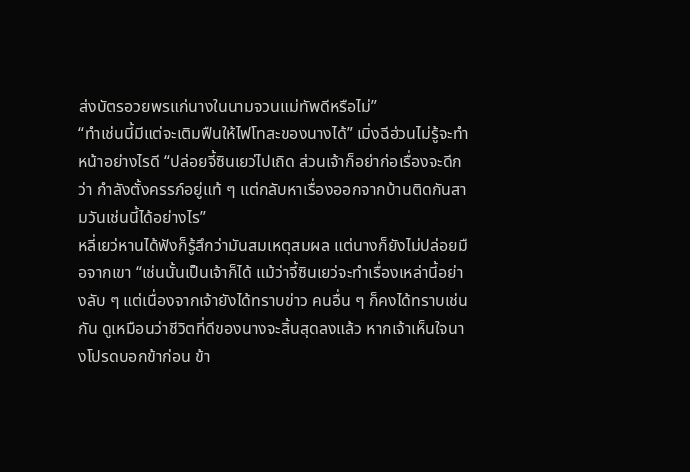ส่งบัตรอวยพรแก่นางในนามจวนแม่ทัพดีหรือไม่”
“ทำเช่นนี้มีแต่จะเติมฟืนให้ไฟโทสะของนางได้” เมิ่งฉีฮ่วนไม่รู้จะทำหน้าอย่างไรดี “ปล่อยจี้ซินเยว่ไปเถิด ส่วนเจ้าก็อย่าก่อเรื่องจะดีกว่า กำลังตั้งครรภ์อยู่แท้ ๆ แต่กลับหาเรื่องออกจากบ้านติดกันสามวันเช่นนี้ได้อย่างไร”
หลี่เยว่หานได้ฟังก็รู้สึกว่ามันสมเหตุสมผล แต่นางก็ยังไม่ปล่อยมือจากเขา “เช่นนั้นเป็นเจ้าก็ได้ แม้ว่าจี้ซินเยว่จะทำเรื่องเหล่านี้อย่างลับ ๆ แต่เนื่องจากเจ้ายังได้ทราบข่าว คนอื่น ๆ ก็คงได้ทราบเช่นกัน ดูเหมือนว่าชีวิตที่ดีของนางจะสิ้นสุดลงแล้ว หากเจ้าเห็นใจนางโปรดบอกข้าก่อน ข้า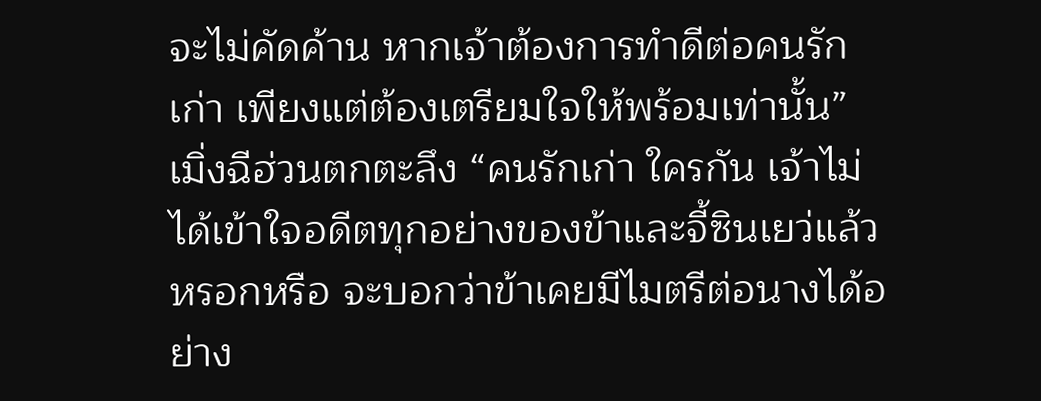จะไม่คัดค้าน หากเจ้าต้องการทำดีต่อคนรักเก่า เพียงแต่ต้องเตรียมใจให้พร้อมเท่านั้น”
เมิ่งฉีฮ่วนตกตะลึง “คนรักเก่า ใครกัน เจ้าไม่ได้เข้าใจอดีตทุกอย่างของข้าและจี้ซินเยว่แล้วหรอกหรือ จะบอกว่าข้าเคยมีไมตรีต่อนางได้อย่าง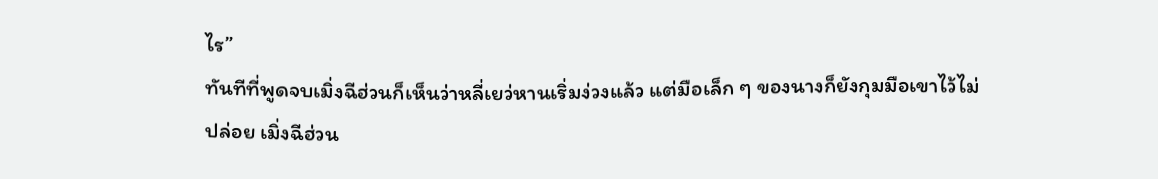ไร”
ทันทีที่พูดจบเมิ่งฉีฮ่วนก็เห็นว่าหลี่เยว่หานเริ่มง่วงแล้ว แต่มือเล็ก ๆ ของนางก็ยังกุมมือเขาไว้ไม่ปล่อย เมิ่งฉีฮ่วน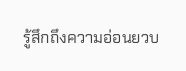รู้สึกถึงความอ่อนยวบ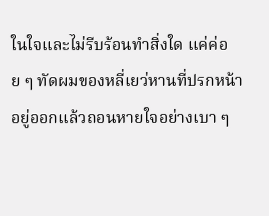ในใจและไม่รีบร้อนทำสิ่งใด แค่ค่อย ๆ ทัดผมของหลี่เยว่หานที่ปรกหน้าอยู่ออกแล้วถอนหายใจอย่างเบา ๆ